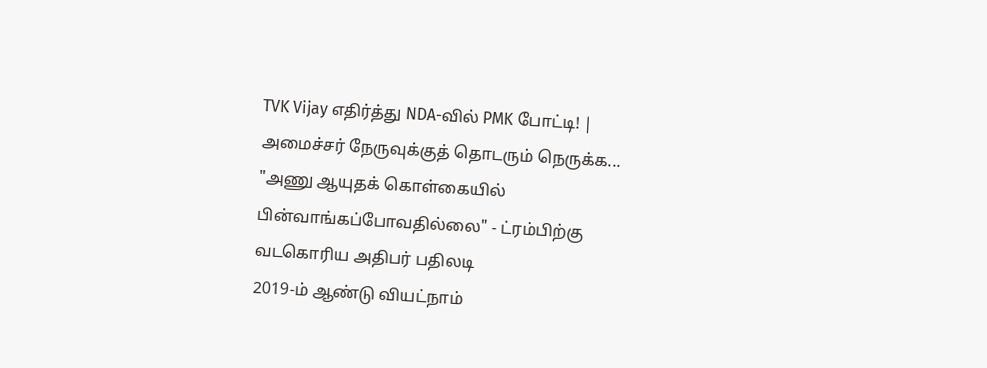TVK Vijay எதிர்த்து NDA-வில் PMK போட்டி! | அமைச்சர் நேருவுக்குத் தொடரும் நெருக்க...
"அணு ஆயுதக் கொள்கையில் பின்வாங்கப்போவதில்லை" - ட்ரம்பிற்கு வடகொரிய அதிபர் பதிலடி
2019-ம் ஆண்டு வியட்நாம்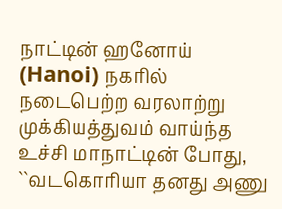நாட்டின் ஹனோய் (Hanoi) நகரில் நடைபெற்ற வரலாற்று முக்கியத்துவம் வாய்ந்த உச்சி மாநாட்டின் போது, ``வடகொரியா தனது அணு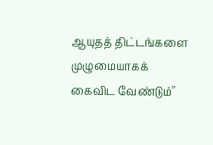ஆயுதத் திட்டங்களை முழுமையாகக் கைவிட வேண்டும்''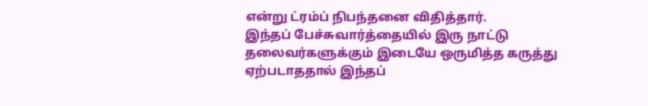என்று ட்ரம்ப் நிபந்தனை விதித்தார்.
இந்தப் பேச்சுவார்த்தையில் இரு நாட்டு தலைவர்களுக்கும் இடையே ஒருமித்த கருத்து ஏற்படாததால் இந்தப்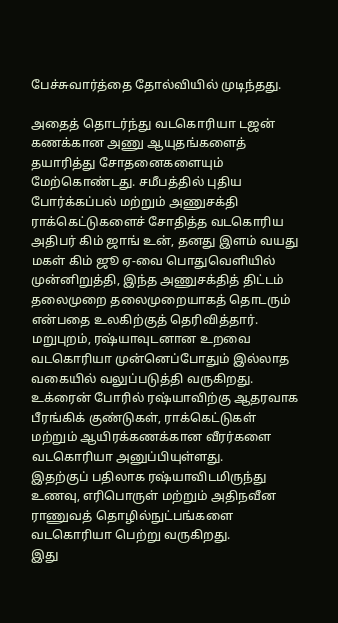பேச்சுவார்த்தை தோல்வியில் முடிந்தது.

அதைத் தொடர்ந்து வடகொரியா டஜன் கணக்கான அணு ஆயுதங்களைத் தயாரித்து சோதனைகளையும் மேற்கொண்டது. சமீபத்தில் புதிய போர்க்கப்பல் மற்றும் அணுசக்தி ராக்கெட்டுகளைச் சோதித்த வடகொரிய அதிபர் கிம் ஜாங் உன், தனது இளம் வயது மகள் கிம் ஜூ ஏ-வை பொதுவெளியில் முன்னிறுத்தி, இந்த அணுசக்தித் திட்டம் தலைமுறை தலைமுறையாகத் தொடரும் என்பதை உலகிற்குத் தெரிவித்தார்.
மறுபுறம், ரஷ்யாவுடனான உறவை வடகொரியா முன்னெப்போதும் இல்லாத வகையில் வலுப்படுத்தி வருகிறது. உக்ரைன் போரில் ரஷ்யாவிற்கு ஆதரவாக பீரங்கிக் குண்டுகள், ராக்கெட்டுகள் மற்றும் ஆயிரக்கணக்கான வீரர்களை வடகொரியா அனுப்பியுள்ளது.
இதற்குப் பதிலாக ரஷ்யாவிடமிருந்து உணவு, எரிபொருள் மற்றும் அதிநவீன ராணுவத் தொழில்நுட்பங்களை வடகொரியா பெற்று வருகிறது.
இது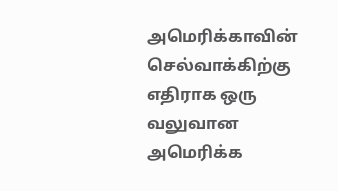அமெரிக்காவின் செல்வாக்கிற்கு எதிராக ஒரு வலுவான அமெரிக்க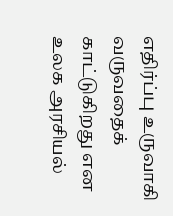எதிர்ப்பு உருவாகி வருவதைக் காட்டுகிறது என உலக அரசியல்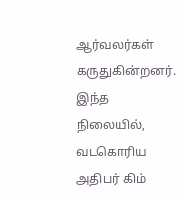ஆர்வலர்கள் கருதுகின்றனர்.
இந்த நிலையில், வடகொரிய அதிபர் கிம்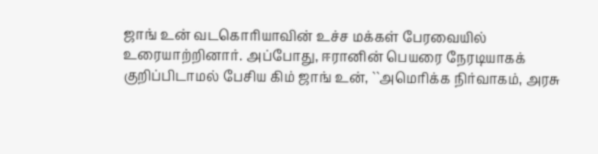ஜாங் உன் வடகொரியாவின் உச்ச மக்கள் பேரவையில் உரையாற்றினார். அப்போது, ஈரானின் பெயரை நேரடியாகக் குறிப்பிடாமல் பேசிய கிம் ஜாங் உன், ``அமெரிக்க நிர்வாகம், அரசு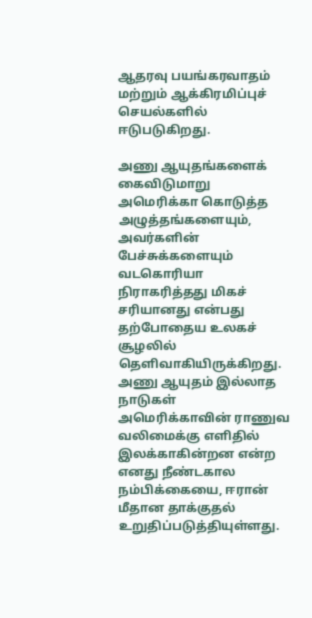ஆதரவு பயங்கரவாதம் மற்றும் ஆக்கிரமிப்புச் செயல்களில் ஈடுபடுகிறது.

அணு ஆயுதங்களைக் கைவிடுமாறு அமெரிக்கா கொடுத்த அழுத்தங்களையும், அவர்களின் பேச்சுக்களையும் வடகொரியா நிராகரித்தது மிகச் சரியானது என்பது தற்போதைய உலகச் சூழலில் தெளிவாகியிருக்கிறது.
அணு ஆயுதம் இல்லாத நாடுகள் அமெரிக்காவின் ராணுவ வலிமைக்கு எளிதில் இலக்காகின்றன என்ற எனது நீண்டகால நம்பிக்கையை, ஈரான் மீதான தாக்குதல் உறுதிப்படுத்தியுள்ளது.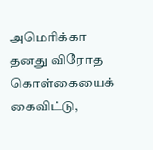அமெரிக்கா தனது விரோத கொள்கையைக் கைவிட்டு,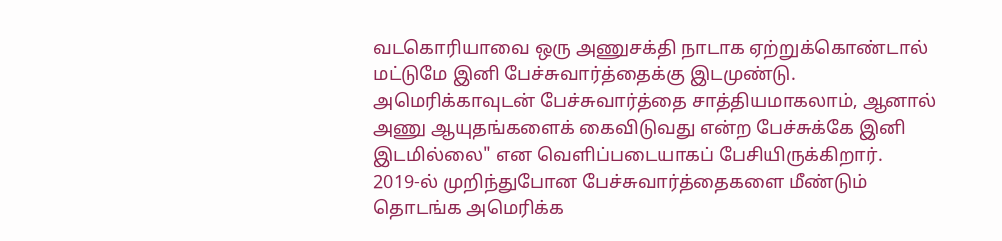வடகொரியாவை ஒரு அணுசக்தி நாடாக ஏற்றுக்கொண்டால் மட்டுமே இனி பேச்சுவார்த்தைக்கு இடமுண்டு. அமெரிக்காவுடன் பேச்சுவார்த்தை சாத்தியமாகலாம், ஆனால் அணு ஆயுதங்களைக் கைவிடுவது என்ற பேச்சுக்கே இனி இடமில்லை" என வெளிப்படையாகப் பேசியிருக்கிறார்.
2019-ல் முறிந்துபோன பேச்சுவார்த்தைகளை மீண்டும் தொடங்க அமெரிக்க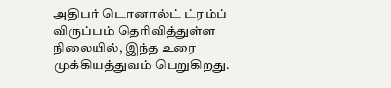அதிபர் டொனால்ட் ட்ரம்ப் விருப்பம் தெரிவித்துள்ள நிலையில், இந்த உரை முக்கியத்துவம் பெறுகிறது.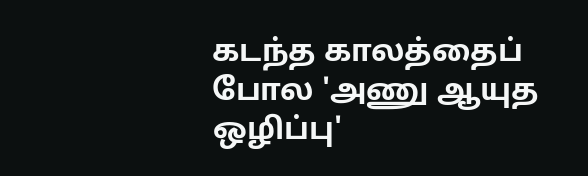கடந்த காலத்தைப் போல 'அணு ஆயுத ஒழிப்பு'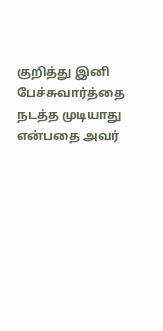குறித்து இனி பேச்சுவார்த்தை நடத்த முடியாது என்பதை அவர்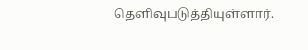தெளிவுபடுத்தியுள்ளார்.